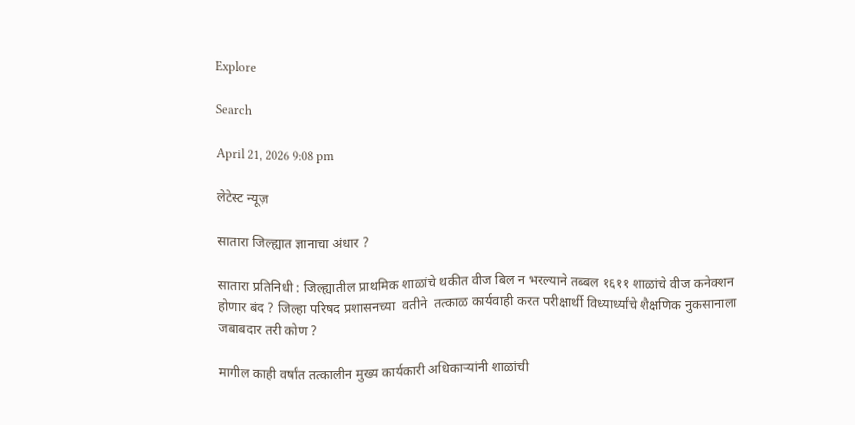Explore

Search

April 21, 2026 9:08 pm

लेटेस्ट न्यूज़

सातारा जिल्ह्यात ज्ञानाचा अंधार ?

सातारा प्रतिनिधी : जिल्ह्यातील प्राथमिक शाळांचे थकीत वीज बिल न भरल्याने तब्बल १६११ शाळांचे वीज कनेक्शन होणार बंद ? जिल्हा परिषद प्रशासनच्या  वतीने  तत्काळ कार्यवाही करत परीक्षार्थी विध्यार्ध्यांचे शैक्षणिक नुकसानाला जबाबदार तरी कोण ?

मागील काही वर्षांत तत्कालीन मुख्य कार्यकारी अधिकाऱ्यांनी शाळांची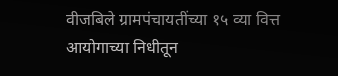वीजबिले ग्रामपंचायतींच्या १५ व्या वित्त आयोगाच्या निधीतून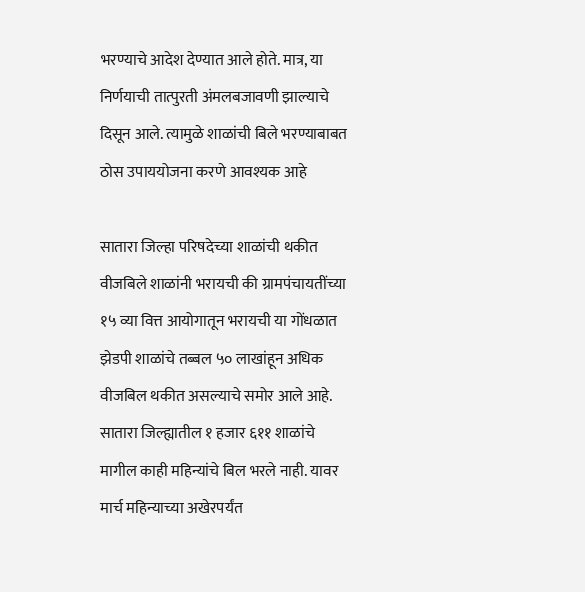भरण्याचे आदेश देण्यात आले होते. मात्र, या निर्णयाची तात्पुरती अंमलबजावणी झाल्याचे दिसून आले. त्यामुळे शाळांची बिले भरण्याबाबत ठोस उपाययोजना करणे आवश्‍यक आहे

सातारा जिल्हा परिषदेच्या शाळांची थकीत वीजबिले शाळांनी भरायची की ग्रामपंचायतींच्या १५ व्या वित्त आयोगातून भरायची या गोंधळात झेडपी शाळांचे तब्बल ५० लाखांहून अधिक वीजबिल थकीत असल्याचे समोर आले आहे. सातारा जिल्ह्यातील १ हजार ६११ शाळांचे मागील काही महिन्यांचे बिल भरले नाही. यावर मार्च महिन्याच्या अखेरपर्यंत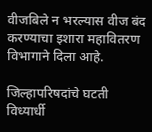वीजबिले न भरल्यास वीज बंद करण्याचा इशारा महावितरण विभागाने दिला आहे.

जिल्हापरिषदांचे घटती विध्यार्धी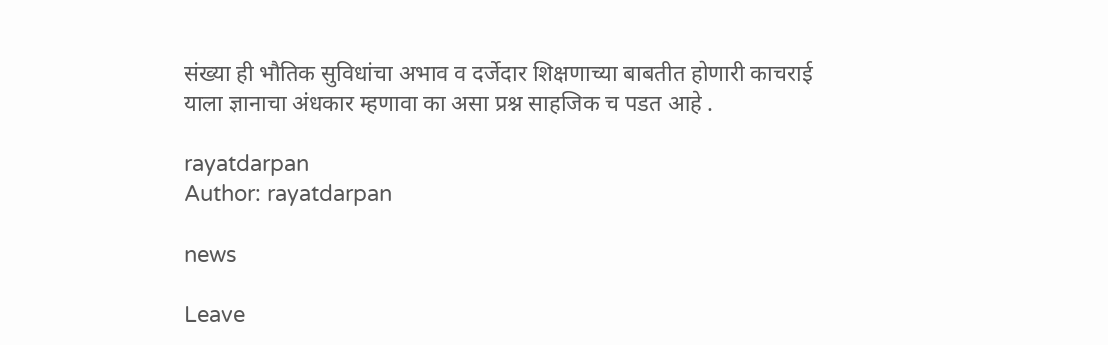संख्या ही भौतिक सुविधांचा अभाव व दर्जेदार शिक्षणाच्या बाबतीत होणारी काचराई याला ज्ञानाचा अंधकार म्हणावा का असा प्रश्न साहजिक च पडत आहे .

rayatdarpan
Author: rayatdarpan

news

Leave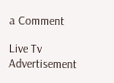a Comment

Live Tv
Advertisement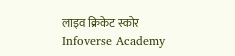लाइव क्रिकेट स्कोर
Infoverse Academy